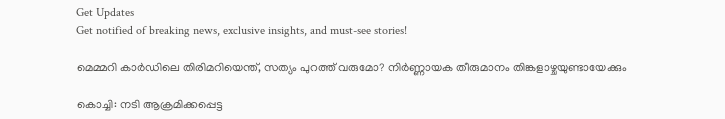Get Updates
Get notified of breaking news, exclusive insights, and must-see stories!

മെമ്മറി കാർഡിലെ തിരിമറിയെന്ത്, സത്യം പുറത്ത് വരുമോ? നിർണ്ണായക തീരുമാനം തിങ്കളാഴ്ചയുണ്ടായേക്കും

കൊച്ചി: നടി ആക്രമിക്കപ്പെട്ട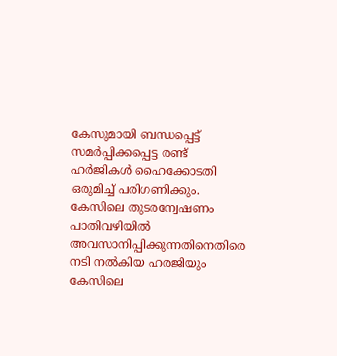കേസുമായി ബന്ധപ്പെട്ട് സമർപ്പിക്കപ്പെട്ട രണ്ട് ഹർജികള്‍ ഹൈക്കോടതി ഒരുമിച്ച് പരിഗണിക്കും. കേസിലെ തുടരന്വേഷണം പാതിവഴിയില്‍ അവസാനിപ്പിക്കുന്നതിനെതിരെ നടി നല്‍കിയ ഹരജിയും കേസിലെ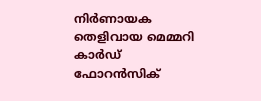നിർണായക തെളിവായ മെമ്മറി കാർഡ് ഫോറന്‍സിക്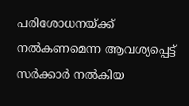പരിശോധനയ്ക്ക് നല്‍കണമെന്ന ആവശ്യപ്പെട്ട് സർക്കാർ നല്‍കിയ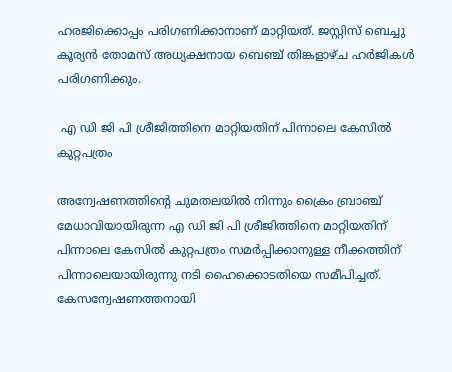ഹരജിക്കൊപ്പം പരിഗണിക്കാനാണ് മാറ്റിയത്. ജസ്റ്റിസ് ബെച്ചു കൂര്യന്‍ തോമസ് അധ്യക്ഷനായ ബെഞ്ച് തിങ്കളാഴ്ച ഹർജികള്‍ പരിഗണിക്കും.

 എ ഡി ജി പി ശ്രീജിത്തിനെ മാറ്റിയതിന് പിന്നാലെ കേസില്‍ കുറ്റപത്രം

അന്വേഷണത്തിന്റെ ചുമതലയില്‍ നിന്നും ക്രൈം ബ്രാഞ്ച് മേധാവിയായിരുന്ന എ ഡി ജി പി ശ്രീജിത്തിനെ മാറ്റിയതിന് പിന്നാലെ കേസില്‍ കുറ്റപത്രം സമർപ്പിക്കാനുള്ള നീക്കത്തിന് പിന്നാലെയായിരുന്നു നടി ഹൈക്കൊടതിയെ സമീപിച്ചത്. കേസന്വേഷണത്തനായി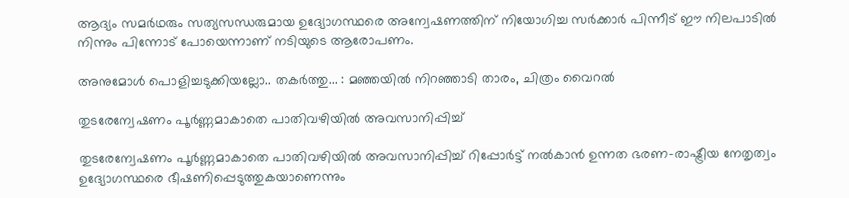ആദ്യം സമർഥരും സത്യസന്ധരുമായ ഉദ്യോഗസ്ഥരെ അന്വേഷണത്തിന് നിയോഗിച്ച സർക്കാർ പിന്നീട് ഈ നിലപാടില്‍ നിന്നും പിന്നോട് പോയെന്നാണ് നടിയുടെ ആരോപണം.

അനുമോള്‍ പൊളിച്ചടുക്കിയല്ലോ.. തകർത്തു... : മഞ്ഞയില്‍ നിറഞ്ഞാടി താരം, ചിത്രം വൈറല്‍

തുടരേന്വേഷണം പൂർണ്ണമാകാതെ പാതിവഴിയില്‍ അവസാനിപ്പിച്ച്

തുടരേന്വേഷണം പൂർണ്ണമാകാതെ പാതിവഴിയില്‍ അവസാനിപ്പിച്ച് റിപ്പോർട്ട് നല്‍കാന്‍ ഉന്നത ഭരണ-രാഷ്ട്രീയ നേതൃത്വം ഉദ്യോഗസ്ഥരെ ഭീഷണിപ്പെടുത്തുകയാണെന്നും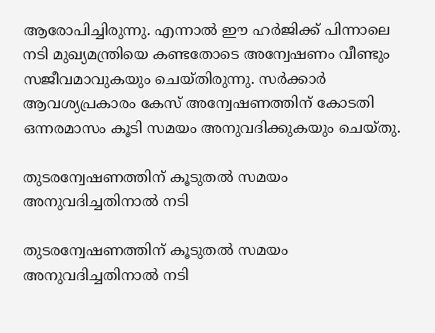ആരോപിച്ചിരുന്നു. എന്നാല്‍ ഈ ഹർജിക്ക് പിന്നാലെ നടി മുഖ്യമന്ത്രിയെ കണ്ടതോടെ അന്വേഷണം വീണ്ടും സജീവമാവുകയും ചെയ്തിരുന്നു. സർക്കാർ ആവശ്യപ്രകാരം കേസ് അന്വേഷണത്തിന് കോടതി ഒന്നരമാസം കൂടി സമയം അനുവദിക്കുകയും ചെയ്തു.

തുടരന്വേഷണത്തിന് കൂടുതല്‍ സമയം അനുവദിച്ചതിനാല്‍ നടി

തുടരന്വേഷണത്തിന് കൂടുതല്‍ സമയം അനുവദിച്ചതിനാല്‍ നടി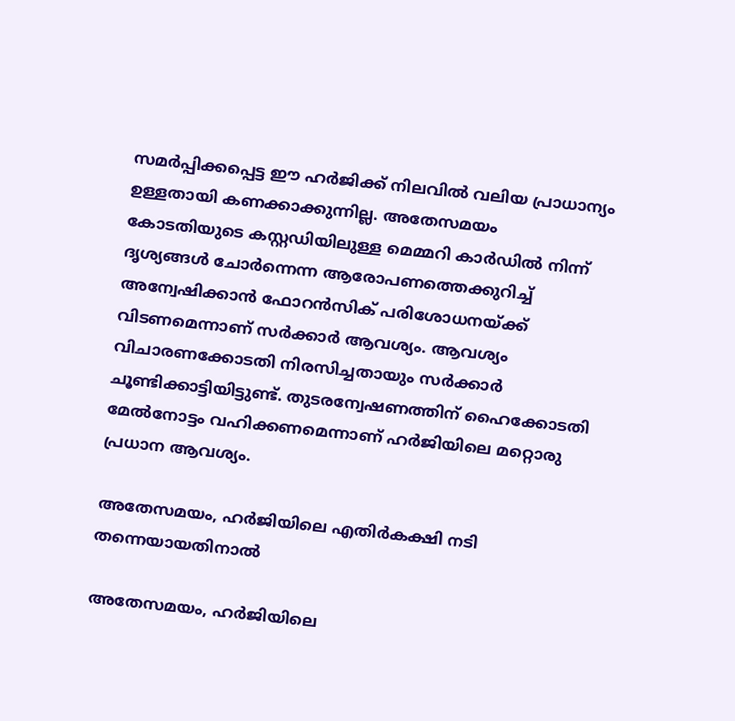സമർപ്പിക്കപ്പെട്ട ഈ ഹർജിക്ക് നിലവില്‍ വലിയ പ്രാധാന്യം ഉള്ളതായി കണക്കാക്കുന്നില്ല. അതേസമയം കോടതിയുടെ കസ്റ്റഡിയിലുള്ള മെമ്മറി കാർഡില്‍ നിന്ന് ദൃശ്യങ്ങള്‍ ചോർന്നെന്ന ആരോപണത്തെക്കുറിച്ച് അന്വേഷിക്കാന്‍ ഫോറന്‍സിക് പരിശോധനയ്ക്ക് വിടണമെന്നാണ് സർക്കാർ ആവശ്യം. ആവശ്യം വിചാരണക്കോടതി നിരസിച്ചതായും സർക്കാർ ചൂണ്ടിക്കാട്ടിയിട്ടുണ്ട്. തുടരന്വേഷണത്തിന് ഹൈക്കോടതി മേല്‍നോട്ടം വഹിക്കണമെന്നാണ് ഹർജിയിലെ മറ്റൊരു പ്രധാന ആവശ്യം.

അതേസമയം, ഹർജിയിലെ എതിർകക്ഷി നടി തന്നെയായതിനാല്‍

അതേസമയം, ഹർജിയിലെ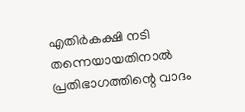എതിർകക്ഷി നടി തന്നെയായതിനാല്‍ പ്രതിഭാഗത്തിന്റെ വാദം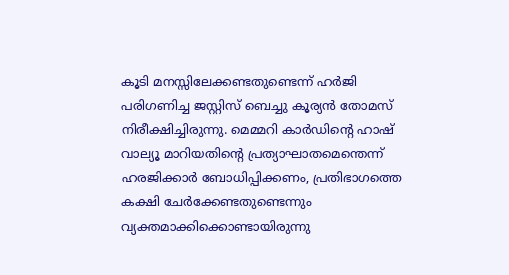കൂടി മനസ്സിലേക്കണ്ടതുണ്ടെന്ന് ഹർജി പരിഗണിച്ച ജസ്റ്റിസ് ബെച്ചു കൂര്യന്‍ തോമസ് നിരീക്ഷിച്ചിരുന്നു. മെമ്മറി കാർഡിന്റെ ഹാഷ് വാല്യൂ മാറിയതിന്റെ പ്രത്യാഘാതമെന്തെന്ന് ഹരജിക്കാർ ബോധിപ്പിക്കണം, പ്രതിഭാഗത്തെ കക്ഷി ചേർക്കേണ്ടതുണ്ടെന്നും വ്യക്തമാക്കിക്കൊണ്ടായിരുന്നു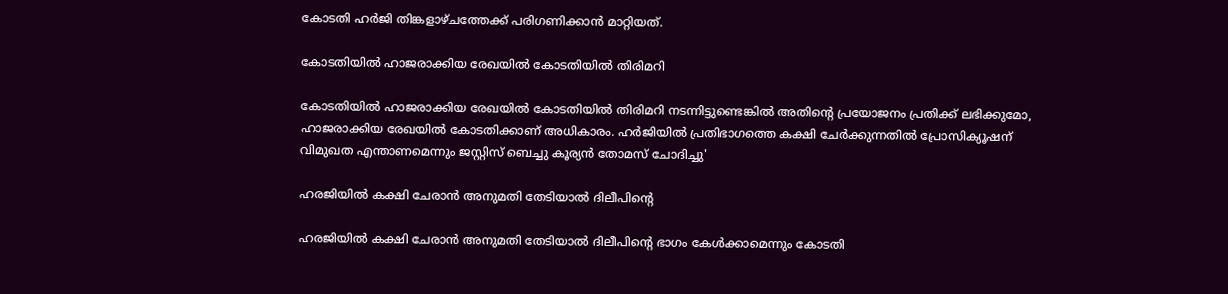കോടതി ഹർജി തിങ്കളാഴ്ചത്തേക്ക് പരിഗണിക്കാന്‍ മാറ്റിയത്.

കോടതിയില്‍ ഹാജരാക്കിയ രേഖയില്‍ കോടതിയില്‍ തിരിമറി

കോടതിയില്‍ ഹാജരാക്കിയ രേഖയില്‍ കോടതിയില്‍ തിരിമറി നടന്നിട്ടുണ്ടെങ്കില്‍ അതിന്റെ പ്രയോജനം പ്രതിക്ക് ലഭിക്കുമോ, ഹാജരാക്കിയ രേഖയില്‍ കോടതിക്കാണ് അധികാരം. ഹർജിയില്‍ പ്രതിഭാഗത്തെ കക്ഷി ചേർക്കുന്നതില്‍ പ്രോസിക്യൂഷന് വിമുഖത എന്താണമെന്നും ജസ്റ്റിസ് ബെച്ചു കൂര്യന്‍ തോമസ് ചോദിച്ചു'

ഹരജിയിൽ കക്ഷി ചേരാൻ അനുമതി തേടിയാൽ ദിലീപിന്റെ

ഹരജിയിൽ കക്ഷി ചേരാൻ അനുമതി തേടിയാൽ ദിലീപിന്റെ ഭാഗം കേൾക്കാമെന്നും കോടതി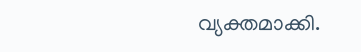വ്യക്തമാക്കി.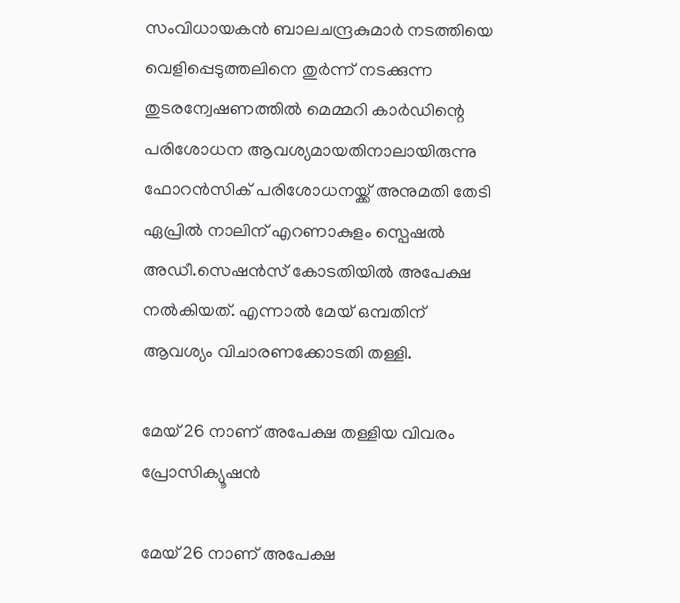സംവിധായകന്‍ ബാലചന്ദ്രകുമാർ നടത്തിയെ വെളിപ്പെടുത്തലിനെ തുർന്ന് നടക്കുന്ന തുടരന്വേഷണത്തില്‍ മെമ്മറി കാർഡിന്റെ പരിശോധന ആവശ്യമായതിനാലായിരുന്നു ഫോറന്‍സിക് പരിശോധനയ്ക്ക് അനുമതി തേടി ഏപ്രില്‍ നാലിന് എറണാകുളം സ്പെഷല്‍ അഡീ.സെഷന്‍സ് കോടതിയില്‍ അപേക്ഷ നല്‍കിയത്. എന്നാല്‍ മേയ് ഒമ്പതിന് ആവശ്യം വിചാരണക്കോടതി തള്ളി.

മേയ് 26 നാണ് അപേക്ഷ തള്ളിയ വിവരം പ്രോസിക്യൂഷൻ

മേയ് 26 നാണ് അപേക്ഷ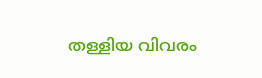തള്ളിയ വിവരം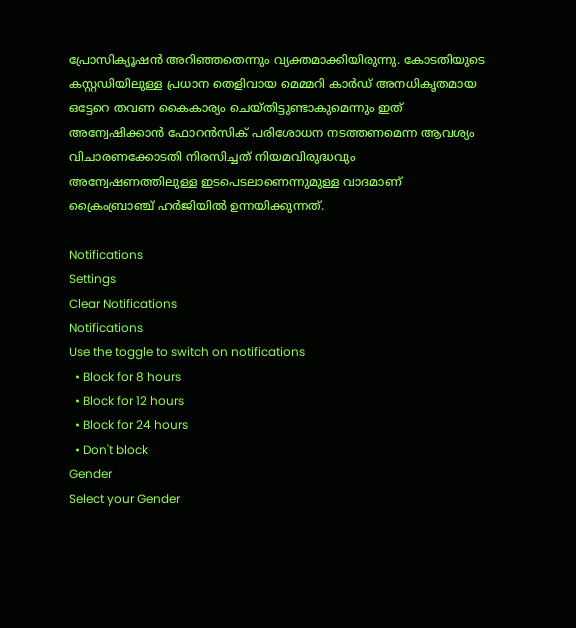പ്രോസിക്യൂഷൻ അറിഞ്ഞതെന്നും വ്യക്തമാക്കിയിരുന്നു. കോടതിയുടെ കസ്റ്റഡിയിലുള്ള പ്രധാന തെളിവായ മെമ്മറി കാർഡ് അനധികൃതമായ ഒട്ടേറെ തവണ കൈകാര്യം ചെയ്തിട്ടുണ്ടാകുമെന്നും ഇത് അന്വേഷിക്കാൻ ഫോറൻസിക് പരിശോധന നടത്തണമെന്ന ആവശ്യം വിചാരണക്കോടതി നിരസിച്ചത് നിയമവിരുദ്ധവും അന്വേഷണത്തിലുള്ള ഇടപെടലാണെന്നുമുള്ള വാദമാണ് ക്രൈംബ്രാഞ്ച് ഹർജിയില്‍ ഉന്നയിക്കുന്നത്.

Notifications
Settings
Clear Notifications
Notifications
Use the toggle to switch on notifications
  • Block for 8 hours
  • Block for 12 hours
  • Block for 24 hours
  • Don't block
Gender
Select your Gender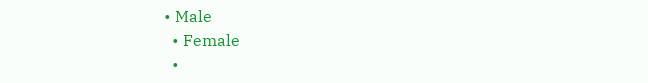• Male
  • Female
  •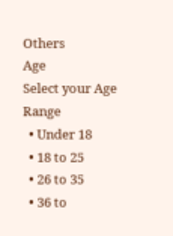Others
Age
Select your Age Range
  • Under 18
  • 18 to 25
  • 26 to 35
  • 36 to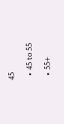45
  • 45 to 55
  • 55+